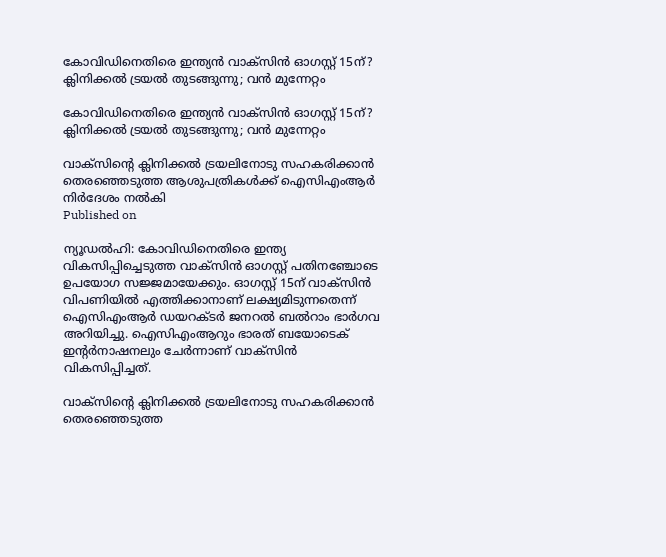കോവിഡിനെതിരെ ഇന്ത്യന്‍ വാക്‌സിന്‍ ഓഗസ്റ്റ് 15ന്? ക്ലിനിക്കല്‍ ട്രയല്‍ തുടങ്ങുന്നു; വന്‍ മുന്നേറ്റം

കോവിഡിനെതിരെ ഇന്ത്യന്‍ വാക്‌സിന്‍ ഓഗസ്റ്റ് 15ന്? ക്ലിനിക്കല്‍ ട്രയല്‍ തുടങ്ങുന്നു; വന്‍ മുന്നേറ്റം

വാക്‌സിന്റെ ക്ലിനിക്കല്‍ ട്രയലിനോടു സഹകരിക്കാന്‍ തെരഞ്ഞെടുത്ത ആശുപത്രികള്‍ക്ക് ഐസിഎംആര്‍ നിര്‍ദേശം നല്‍കി
Published on

ന്യൂഡല്‍ഹി: കോവിഡിനെതിരെ ഇന്ത്യ വികസിപ്പിച്ചെടുത്ത വാക്‌സിന്‍ ഓഗസ്റ്റ് പതിനഞ്ചോടെ ഉപയോഗ സജ്ജമായേക്കും. ഓഗസ്റ്റ് 15ന് വാക്‌സിന്‍ വിപണിയില്‍ എത്തിക്കാനാണ് ലക്ഷ്യമിടുന്നതെന്ന് ഐസിഎംആര്‍ ഡയറക്ടര്‍ ജനറല്‍ ബല്‍റാം ഭാര്‍ഗവ അറിയിച്ചു. ഐസിഎംആറും ഭാരത് ബയോടെക് ഇന്റര്‍നാഷനലും ചേര്‍ന്നാണ് വാക്‌സിന്‍ വികസിപ്പിച്ചത്.

വാക്‌സിന്റെ ക്ലിനിക്കല്‍ ട്രയലിനോടു സഹകരിക്കാന്‍ തെരഞ്ഞെടുത്ത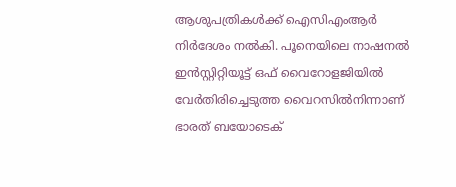ആശുപത്രികള്‍ക്ക് ഐസിഎംആര്‍ നിര്‍ദേശം നല്‍കി. പൂനെയിലെ നാഷനല്‍ ഇന്‍സ്റ്റിറ്റിയൂട്ട് ഒഫ് വൈറോളജിയില്‍ വേര്‍തിരിച്ചെടുത്ത വൈറസില്‍നിന്നാണ് ഭാരത് ബയോടെക്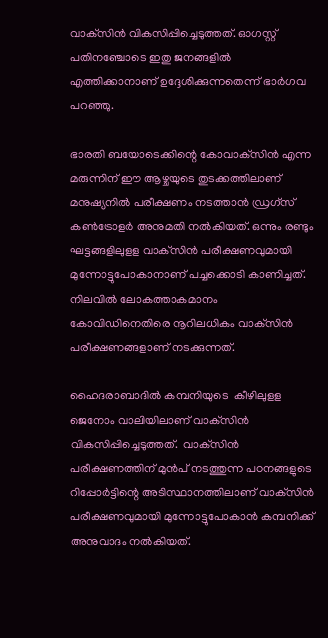വാക്‌സിന്‍ വികസിപ്പിച്ചെടുത്തത്. ഓഗസ്റ്റ് പതിനഞ്ചോടെ ഇതു ജനങ്ങളില്‍ എത്തിക്കാനാണ് ഉദ്ദേശിക്കുന്നതെന്ന് ഭാര്‍ഗവ പറഞ്ഞു.

ഭാരതി ബയോടെക്കിന്റെ കോവാക്‌സിന്‍ എന്ന മരുന്നിന് ഈ ആഴ്ചയുടെ തുടക്കത്തിലാണ് മനുഷ്യനില്‍ പരീക്ഷണം നടത്താന്‍ ഡ്രഗ്‌സ് കണ്‍ട്രോളര്‍ അനുമതി നല്‍കിയത്. ഒന്നും രണ്ടും ഘട്ടങ്ങളിലുളള വാക്‌സിന്‍ പരീക്ഷണവുമായി മുന്നോട്ടുപോകാനാണ് പച്ചക്കൊടി കാണിച്ചത്. നിലവില്‍ ലോകത്താകമാനം കോവിഡിനെതിരെ നൂറിലധികം വാക്‌സിന്‍ പരീക്ഷണങ്ങളാണ് നടക്കുന്നത്.

ഹൈദരാബാദില്‍ കമ്പനിയുടെ  കീഴിലുളള ജെനോം വാലിയിലാണ് വാക്‌സിന്‍ വികസിപ്പിച്ചെടുത്തത്.  വാക്‌സിന്‍ പരീക്ഷണത്തിന് മുന്‍പ് നടത്തുന്ന പഠനങ്ങളുടെ റിപ്പോര്‍ട്ടിന്റെ അടിസ്ഥാനത്തിലാണ് വാക്‌സിന്‍ പരീക്ഷണവുമായി മുന്നോട്ടുപോകാന്‍ കമ്പനിക്ക് അനുവാദം നല്‍കിയത്.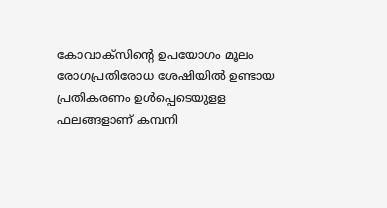കോവാക്‌സിന്റെ ഉപയോഗം മൂലം  രോഗപ്രതിരോധ ശേഷിയില്‍ ഉണ്ടായ പ്രതികരണം ഉള്‍പ്പെടെയുളള ഫലങ്ങളാണ് കമ്പനി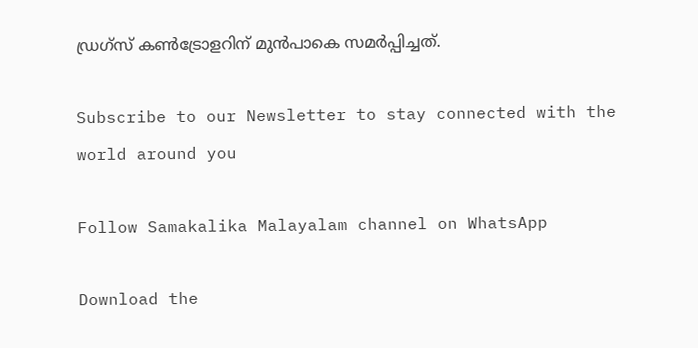ഡ്രഗ്‌സ് കണ്‍ട്രോളറിന് മുന്‍പാകെ സമര്‍പ്പിച്ചത്.

Subscribe to our Newsletter to stay connected with the world around you

Follow Samakalika Malayalam channel on WhatsApp

Download the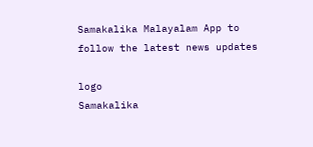Samakalika Malayalam App to follow the latest news updates

logo
Samakalika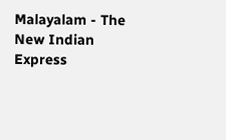Malayalam - The New Indian Express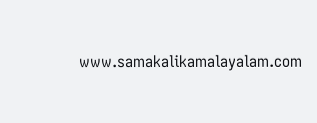www.samakalikamalayalam.com